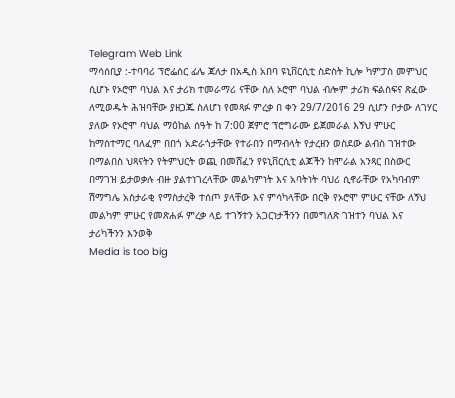Telegram Web Link
ማሳሰቢያ :-ተባባሪ ፕሮፌሰር ፊሌ ጃለታ በአዲስ አበባ ዩኒቨርሲቲ ስድስት ኪሎ ካምፓስ መምህር ሲሆኑ የኦሮሞ ባህል እና ታሪክ ተመራማሪ ናቸው ስለ ኦሮሞ ባህል ብሎም ታሪክ ፍልስፍና ጽፈው ለሚወዱት ሕዝባቸው ያዘጋጁ ስለሆነ የመጻፉ ምረቃ በ ቀን 29/7/2016 29 ሲሆን ቦታው ለገሃር ያለው የኦሮሞ ባህል ማዕከል ሰዓት ከ 7:00 ጀምሮ ፕሮግራሙ ይጀመራል እኝህ ምሁር ከማስተማር ባለፈም በበጎ አድራጎታቸው የተራበን በማብላት የታረዘን ወስደው ልብስ ገዝተው በማልበስ ህጻናትን የትምህርት ወጪ በመሸፈን የዩኒቨርሲቲ ልጆችን ከሞራል አንጻር በስውር በማገዝ ይታወቃሉ ብዙ ያልተነገረላቸው መልካምነት እና አባትነት ባህሪ ሲኖራቸው የአካባብም ሽማግሌ አስታራቂ የማስታረቅ ተሰጦ ያላቸው እና ምሳካላቸው በርቅ የኦሮሞ ምሁር ናቸው ለኝህ መልካም ምሁር የመጽሐፉ ምረቃ ላይ ተገኝተን አጋርነታችንን በመግለጽ ገዝተን ባህል እና ታሪካችንን እንወቅ
Media is too big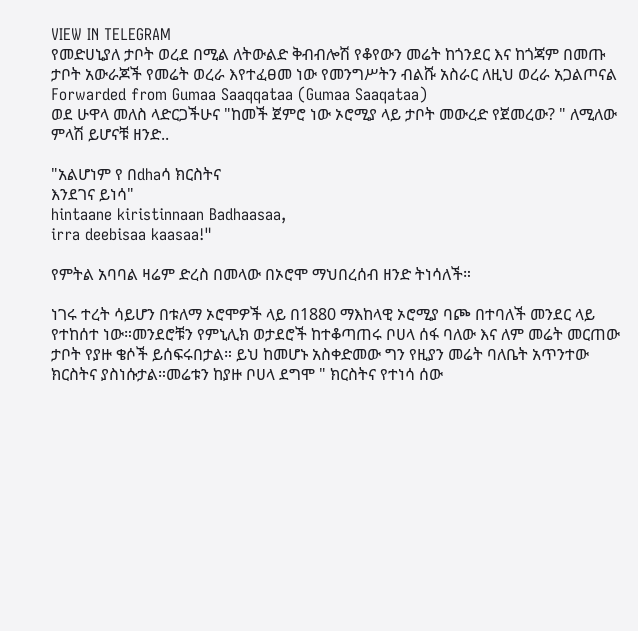VIEW IN TELEGRAM
የመድሀኒያለ ታቦት ወረደ በሚል ለትውልድ ቅብብሎሽ የቆየውን መሬት ከጎንደር እና ከጎጃም በመጡ ታቦት አውራጆች የመሬት ወረራ እየተፈፀመ ነው የመንግሥትን ብልሹ አስራር ለዚህ ወረራ አጋልጦናል
Forwarded from Gumaa Saaqqataa (Gumaa Saaqataa)
ወደ ሁዋላ መለስ ላድርጋችሁና "ከመች ጀምሮ ነው ኦሮሚያ ላይ ታቦት መውረድ የጀመረው? " ለሚለው ምላሽ ይሆናቹ ዘንድ..

"አልሆነም የ በdhaሳ ክርስትና
እንደገና ይነሳ"
hintaane kiristinnaan Badhaasaa,
irra deebisaa kaasaa!"

የምትል አባባል ዛሬም ድረስ በመላው በኦሮሞ ማህበረሰብ ዘንድ ትነሳለች።

ነገሩ ተረት ሳይሆን በቱለማ ኦሮሞዎች ላይ በ1880 ማእከላዊ ኦሮሚያ ባጮ በተባለች መንደር ላይ የተከሰተ ነው።መንደሮቹን የምኒሊክ ወታደሮች ከተቆጣጠሩ ቦሀላ ሰፋ ባለው እና ለም መሬት መርጠው ታቦት የያዙ ቄሶች ይሰፍሩበታል። ይህ ከመሆኑ አስቀድመው ግን የዚያን መሬት ባለቤት አጥንተው ክርስትና ያስነሱታል።መሬቱን ከያዙ ቦሀላ ደግሞ " ክርስትና የተነሳ ሰው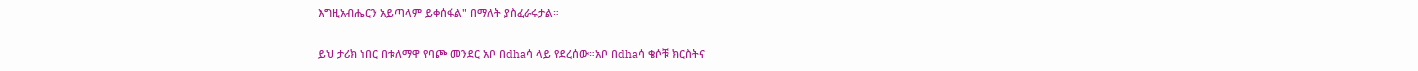እግዚአብሔርን አይጣላም ይቀሰፋል" በማለት ያስፈራሩታል።

ይህ ታሪክ ነበር በቱለማዋ የባጮ መንደር አቦ በdhaሳ ላይ የደረሰው።አቦ በdhaሳ ቄሶቹ ክርስትና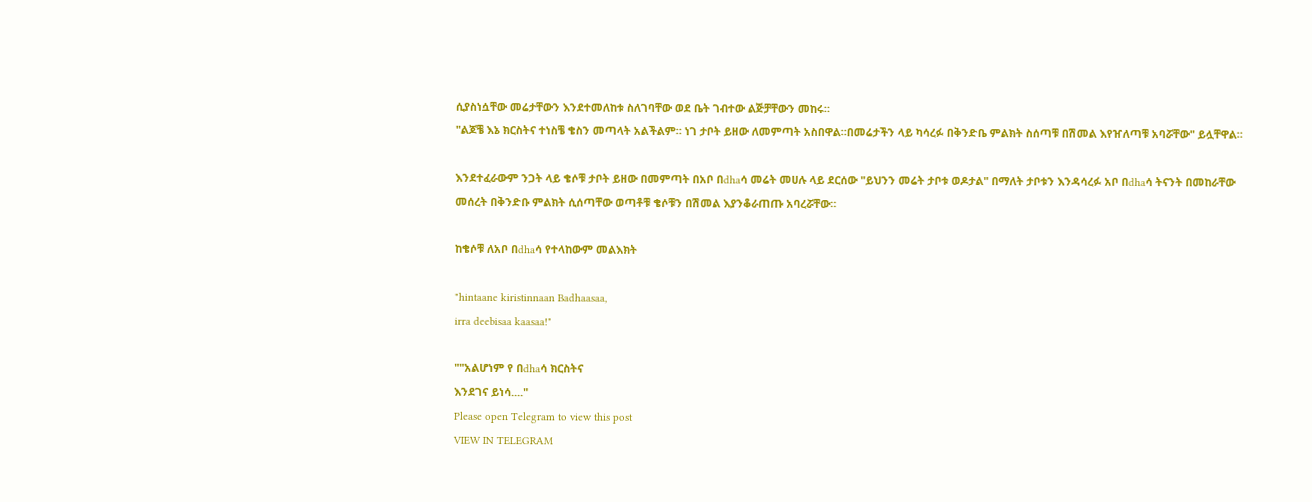ሲያስነሷቸው መሬታቸውን እንደተመለከቱ ስለገባቸው ወደ ቤት ገብተው ልጅቻቸውን መከሩ።
"ልጆቼ እኔ ክርስትና ተነስቼ ቄስን መጣላት አልችልም። ነገ ታቦት ይዘው ለመምጣት አስበዋል።በመሬታችን ላይ ካሳረፉ በቅንድቤ ምልክት ስሰጣቹ በሽመል እየዠለጣቹ አባሯቸው" ይሏቸዋል።

እንደተፈራውም ንጋት ላይ ቄሶቹ ታቦት ይዘው በመምጣት በአቦ በdhaሳ መሬት መሀሉ ላይ ደርሰው "ይህንን መሬት ታቦቱ ወዶታል" በማለት ታቦቱን እንዳሳረፉ አቦ በdhaሳ ትናንት በመከራቸው መሰረት በቅንድቡ ምልክት ሲሰጣቸው ወጣቶቹ ቄሶቹን በሽመል እያንቆራጠጡ አባረሯቸው።

ከቄሶቹ ለአቦ በdhaሳ የተላከውም መልእክት

"hintaane kiristinnaan Badhaasaa,
irra deebisaa kaasaa!"

""አልሆነም የ በdhaሳ ክርስትና
እንደገና ይነሳ...."
Please open Telegram to view this post
VIEW IN TELEGRAM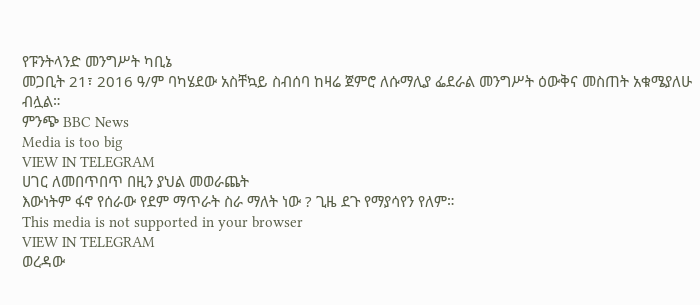የፑንትላንድ መንግሥት ካቢኔ
መጋቢት 21፣ 2016 ዓ/ም ባካሄደው አስቸኳይ ስብሰባ ከዛሬ ጀምሮ ለሱማሊያ ፌደራል መንግሥት ዕውቅና መስጠት አቁሜያለሁ ብሏል።
ምንጭ BBC News
Media is too big
VIEW IN TELEGRAM
ሀገር ለመበጥበጥ በዚን ያህል መወራጨት
እውነትም ፋኖ የሰራው የደም ማጥራት ስራ ማለት ነው ? ጊዜ ደጉ የማያሳየን የለም።
This media is not supported in your browser
VIEW IN TELEGRAM
ወረዳው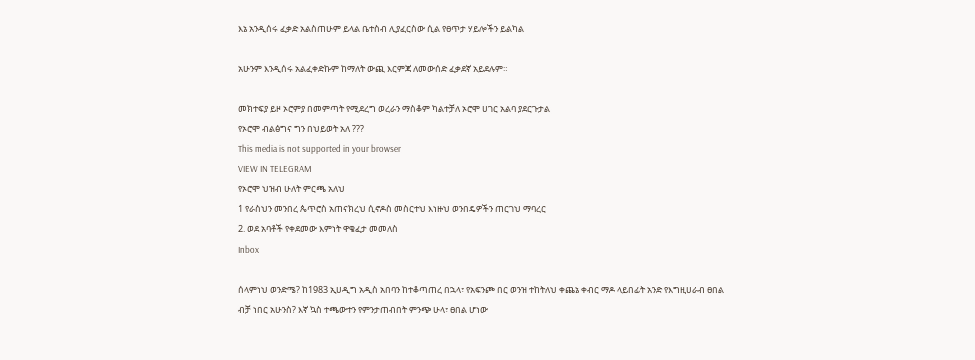እኔ አንዲሰሩ ፈቃድ አልስጠሁም ይላል ቤተስብ ሊያፈርስው ሲል የፀጥታ ሃይሎችን ይልካል

አሁንም እንዲሰሩ አልፈቀድኩም ከማለት ውጪ እርምጃ ለመውሰድ ፈቃደኛ አይደሉም።

መክተፍያ ይዞ ኦሮምያ በመምጣት የሚደረግ ወረራን ማስቆም ካልተቻለ ኦሮሞ ሀገር አልባ ያደርጉታል
የኦሮሞ ብልፅግና ግን በህይወት አለ ???
This media is not supported in your browser
VIEW IN TELEGRAM
የኦሮሞ ህዝብ ሁለት ምርጫ አለህ
1 የራስህን መንበረ ጴጥሮስ አጠናክረህ ሲኖዶስ መስርተህ እነዙህ ወንበዴዎችን ጠርገህ ማባረር
2. ወደ አባቶች የቀደመው እምነት ዋቄፈታ መመለስ
Inbox

ሰላምነህ ወንድሜ? ከ1983 ኢሀዲግ አዲስ አበባን ከተቆጣጠረ በኋላ፣ የአፍንጮ በር ወንዝ ተከትለህ ቀጨኔ ቀብር ማዶ ላይበፊት አንድ የእግዚሀራብ ፀበል ብቻ ነበር አሁንስ? እኛ ኳስ ተጫውተን የምንታጠብበት ምንጭ ሁላ፣ ፀበል ሆነው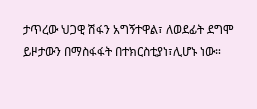ታጥረው ህጋዊ ሽፋን አግኝተዋል፣ ለወደፊት ደግሞ ይዞታውን በማስፋፋት በተክርስቲያነ፣ሊሆኑ ነው።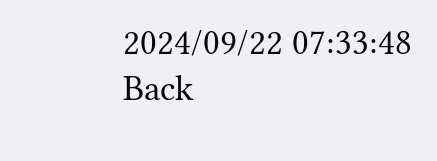2024/09/22 07:33:48
Back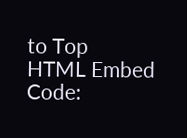to Top
HTML Embed Code: